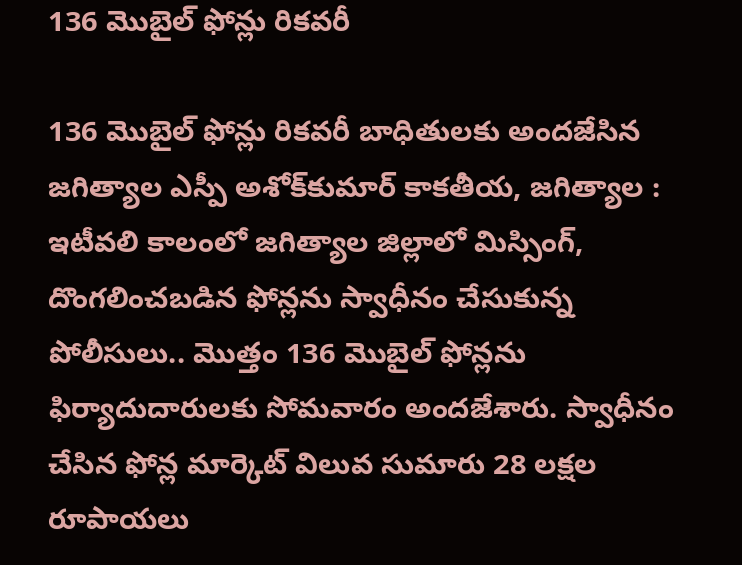136 మొబైల్‌ ఫోన్లు రికవరీ

136 మొబైల్‌ ఫోన్లు రికవరీ బాధితులకు అంద‌జేసిన జ‌గిత్యాల ఎస్పీ అశోక్‌కుమార్‌ కాకతీయ, జగిత్యాల : ఇటీవ‌లి కాలంలో జగిత్యాల జిల్లాలో మిస్సింగ్‌, దొంగ‌లించ‌బ‌డిన ఫోన్ల‌ను స్వాధీనం చేసుకున్న పోలీసులు.. మొత్తం 136 మొబైల్‌ ఫోన్లను ఫిర్యాదుదారుల‌కు సోమ‌వారం అంద‌జేశారు. స్వాధీనం చేసిన ఫోన్ల మార్కెట్‌ విలువ సుమారు 28 లక్షల రూపాయలు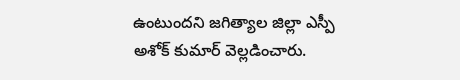ఉంటుంద‌ని జ‌గిత్యాల జిల్లా ఎస్పీ అశోక్ కుమార్ వెల్ల‌డించారు.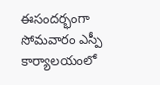ఈసంద‌ర్భంగా సోమ‌వారం ఎస్పీ కార్యాల‌యంలో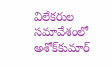విలేక‌రుల స‌మావేశంలో అశోక్‌కుమార్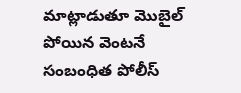మాట్లాడుతూ మొబైల్‌ పోయిన వెంటనే సంబంధిత పోలీస్‌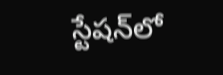స్టేషన్‌లో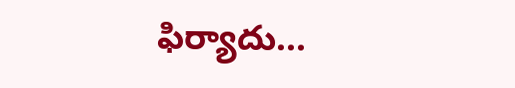ఫిర్యాదు...